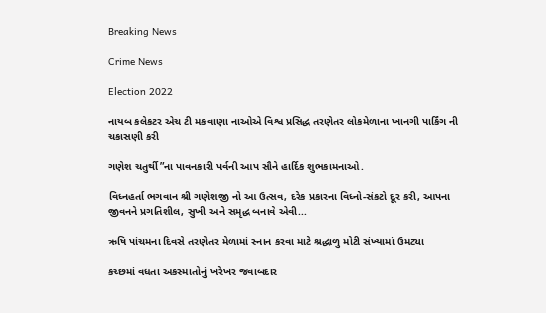Breaking News

Crime News

Election 2022

નાયબ કલેકટર એચ ટી મકવાણા નાઓએ વિશ્વ પ્રસિદ્ધ તરણેતર લોકમેળાના ખાનગી પાર્કિંગ ની ચકાસણી કરી

ગણેશ ચતુર્થી”ના પાવનકારી પર્વની આપ સૌને હાર્દિક શુભકામનાઓ.

વિધ્નહર્તા ભગવાન શ્રી ગણેશજી નો આ ઉત્સવ, દરેક પ્રકારના વિધ્નો-સંકટો દૂર કરી, આપના જીવનને પ્રગતિશીલ, સુખી અને સમૃદ્ધ બનાવે એવી...

ઋષિ પાંચમના દિવસે તરણેતર મેળામાં સ્નાન કરવા માટે શ્રદ્ધાળુ મોટી સંખ્યામાં ઉમટ્યા

કચ્છમાં વધતા અકસ્માતોનું ખરેખર જવાબદાર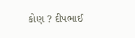કોણ ? દીપભાઈ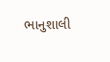ભાનુશાલી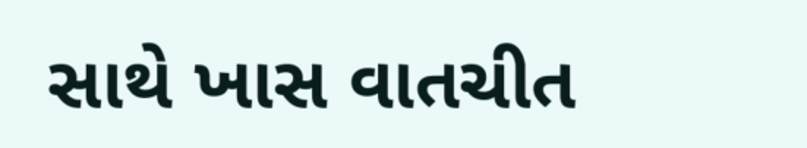સાથે ખાસ વાતચીત